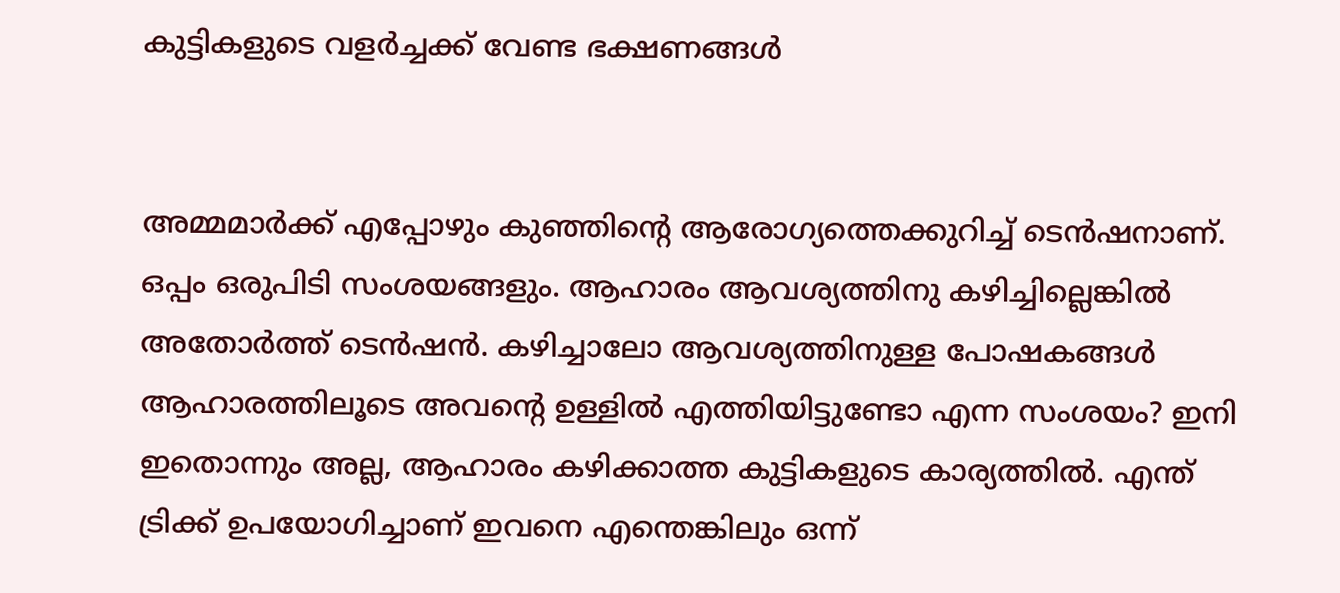കുട്ടികളുടെ വളർച്ചക്ക് വേണ്ട ഭക്ഷണങ്ങൾ


അമ്മമാർക്ക് എപ്പോഴും കുഞ്ഞിന്റെ ആരോഗ്യത്തെക്കുറിച്ച് ടെൻഷനാണ്. ഒപ്പം ഒരുപിടി സംശയങ്ങളും. ആഹാരം ആവശ്യത്തിനു കഴിച്ചില്ലെങ്കിൽ അതോർത്ത് ടെൻഷൻ. കഴിച്ചാലോ ആവശ്യത്തിനുള്ള പോഷകങ്ങൾ ആഹാരത്തിലൂടെ അവന്റെ ഉള്ളിൽ എത്തിയിട്ടുണ്ടോ എന്ന സംശയം? ഇനി ഇതൊന്നും അല്ല, ആഹാരം കഴിക്കാത്ത കുട്ടികളുടെ കാര്യത്തിൽ. എന്ത് ട്രിക്ക് ഉപയോഗിച്ചാണ് ഇവനെ എന്തെങ്കിലും ഒന്ന്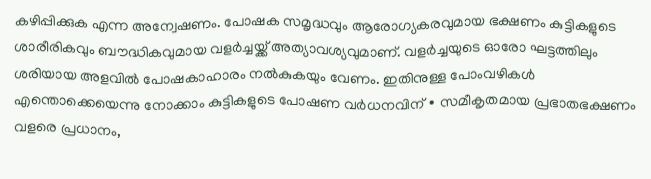കഴിപ്പിക്കുക എന്ന അന്വേഷണം. പോഷക സമൃദ്ധവും ആരോഗ്യകരവുമായ ഭക്ഷണം കുട്ടികളുടെ ശാരീരികവും ബൗദ്ധികവുമായ വളർച്ചയ്ക്ക് അത്യാവശ്യവുമാണ്. വളർച്ചയുടെ ഓരോ ഘട്ടത്തിലും ശരിയായ അളവിൽ പോഷകാഹാരം നൽകുകയും വേണം. ഇതിനുള്ള പോംവഴികൾ എന്തൊക്കെയെന്നു നോക്കാം കുട്ടികളുടെ പോഷണ വർധനവിന് ∙ സമീകൃതമായ പ്രഭാതഭക്ഷണം വളരെ പ്രധാനം,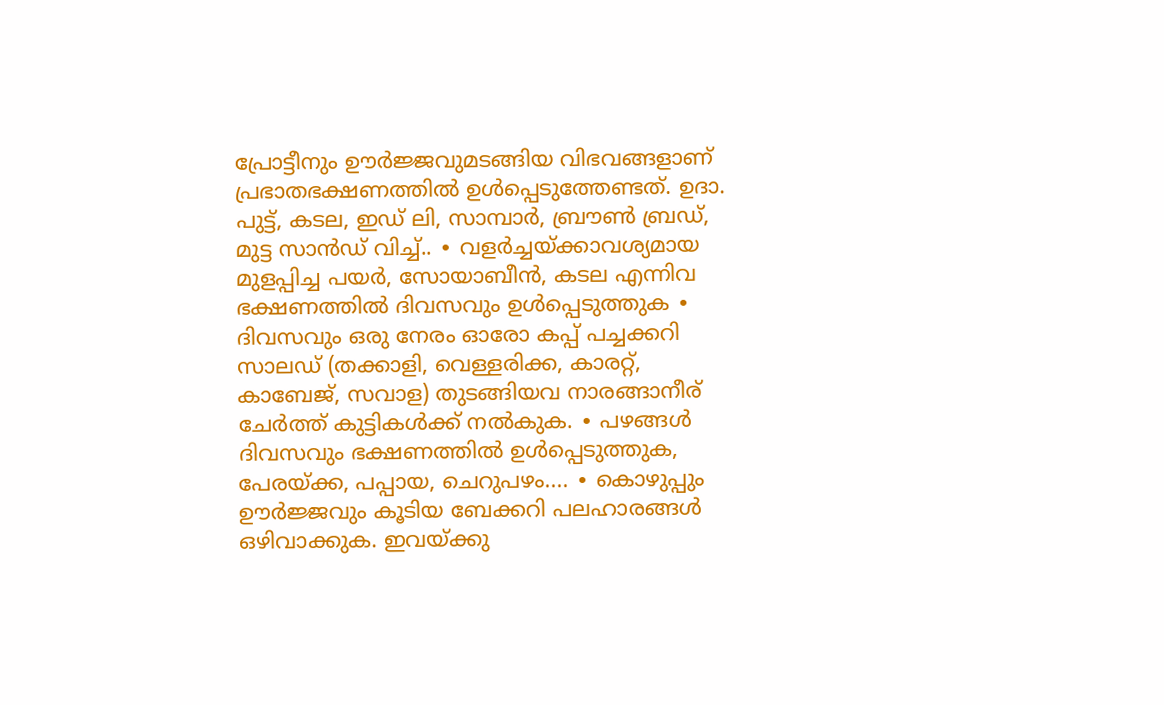പ്രോട്ടീനും ഊർജ്ജവുമടങ്ങിയ വിഭവങ്ങളാണ് പ്രഭാതഭക്ഷണത്തിൽ ഉൾപ്പെടുത്തേണ്ടത്. ഉദാ. പുട്ട്, കടല, ഇഡ് ലി, സാമ്പാർ, ബ്രൗൺ ബ്രഡ്, മുട്ട സാൻഡ് വിച്ച്.. ∙ വളർച്ചയ്ക്കാവശ്യമായ മുളപ്പിച്ച പയർ, സോയാബീൻ, കടല എന്നിവ ഭക്ഷണത്തിൽ ദിവസവും ഉൾപ്പെടുത്തുക ∙ ദിവസവും ഒരു നേരം ഓരോ കപ്പ് പച്ചക്കറി സാലഡ് (തക്കാളി, വെള്ളരിക്ക, കാരറ്റ്, കാബേജ്, സവാള) തുടങ്ങിയവ നാരങ്ങാനീര് ചേർത്ത് കുട്ടികൾക്ക് നൽകുക. ∙ പഴങ്ങൾ ദിവസവും ഭക്ഷണത്തിൽ ഉൾപ്പെടുത്തുക, പേരയ്ക്ക, പപ്പായ, ചെറുപഴം.... ∙ കൊഴുപ്പും ഊർജ്ജവും കൂടിയ ബേക്കറി പലഹാരങ്ങൾ ഒഴിവാക്കുക. ഇവയ്ക്കു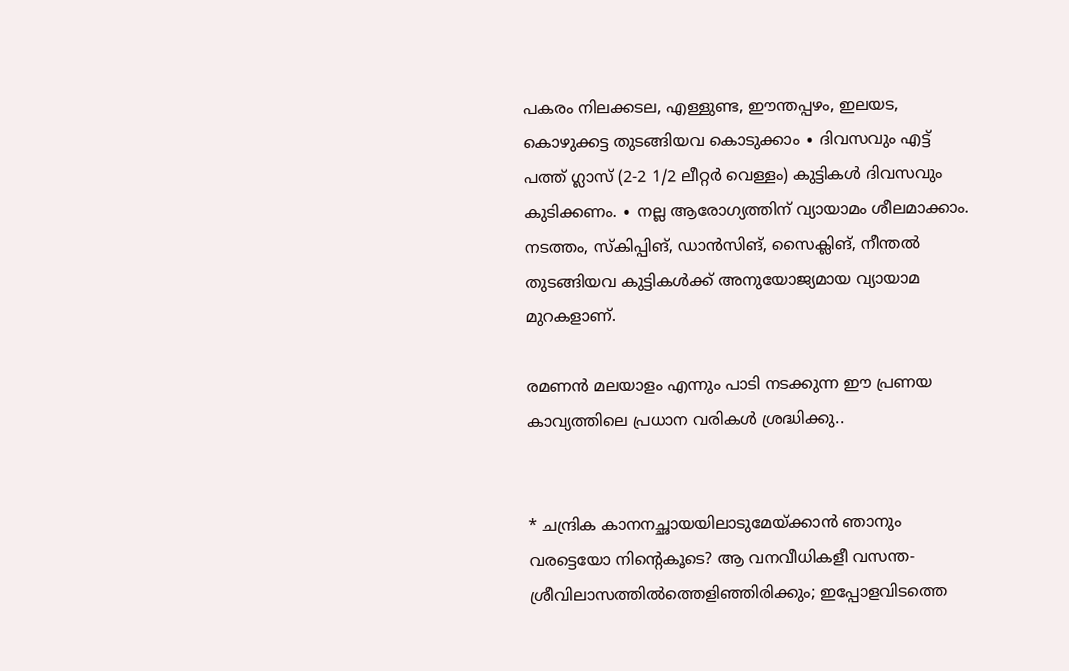പകരം നിലക്കടല, എള്ളുണ്ട, ഈന്തപ്പഴം, ഇലയട, കൊഴുക്കട്ട തുടങ്ങിയവ കൊടുക്കാം ∙ ദിവസവും എട്ട് പത്ത് ഗ്ലാസ് (2-2 1/2 ലീറ്റർ വെള്ളം) കുട്ടികൾ ദിവസവും കുടിക്കണം. ∙ നല്ല ആരോഗ്യത്തിന് വ്യായാമം ശീലമാക്കാം. നടത്തം, സ്കിപ്പിങ്, ഡാൻസിങ്, സൈക്ലിങ്, നീന്തൽ തുടങ്ങിയവ കുട്ടികൾക്ക് അനുയോജ്യമായ വ്യായാമ മുറകളാണ്.

രമണൻ മലയാളം എന്നും പാടി നടക്കുന്ന ഈ പ്രണയ കാവ്യത്തിലെ പ്രധാന വരികൾ ശ്രദ്ധിക്കു..


* ചന്ദ്രിക കാനനച്ഛായയിലാടുമേയ്ക്കാന്‍ ഞാനും വരട്ടെയോ നിന്റെകൂടെ? ആ വനവീധികളീ വസന്ത- ശ്രീവിലാസത്തില്‍ത്തെളിഞ്ഞിരിക്കും; ഇപ്പോളവിടത്തെ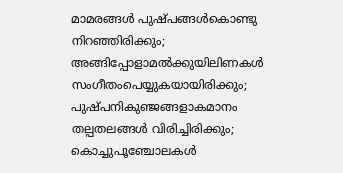മാമരങ്ങള്‍ പുഷ്പങ്ങള്‍കൊണ്ടു നിറഞ്ഞിരിക്കും; അങ്ങിപ്പോളാമല്‍ക്കുയിലിണകള്‍ സംഗീതം‌പെയ്യുകയായിരിക്കും; പുഷ്പനികുഞ്ജങ്ങളാകമാനം തല്പതലങ്ങള്‍ വിരിച്ചിരിക്കും; കൊച്ചുപൂഞ്ചോലകള്‍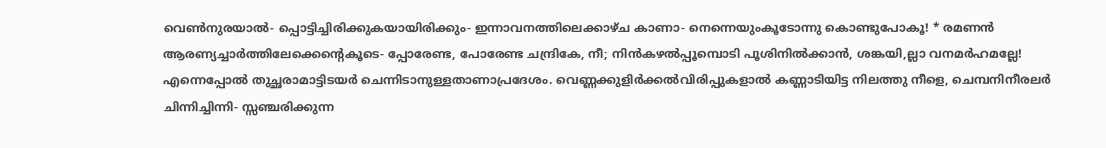വെണ്‍‌നുരയാല്‍- പ്പൊട്ടിച്ചിരിക്കുകയായിരിക്കും- ഇന്നാവനത്തിലെക്കാഴ്ച കാണാ- നെന്നെയുംകൂടോന്നു കൊണ്ടുപോകൂ! * രമണന്‍ ആരണ്യച്ചാര്‍ത്തിലേക്കെന്റെകൂടെ- പ്പോരേണ്ട, പോരേണ്ട ചന്ദ്രികേ, നീ; നിന്‍‌കഴല്‍പ്പൂമ്പൊടി പൂശിനില്‍ക്കാന്‍, ശങ്കയി,ല്ലാ‍ വനമര്‍ഹമല്ലേ! എന്നെപ്പോല്‍ തുച്ഛരാമാട്ടിടയര്‍ ചെന്നിടാനുള്ളതാണാപ്രദേശം. വെണ്ണക്കുളിര്‍ക്കല്‍‌വിരിപ്പുകളാല്‍ കണ്ണാടിയിട്ട നിലത്തു നീളെ, ചെമ്പനിനീരലര്‍ ചിന്നിച്ചിന്നി- സ്സഞ്ചരിക്കുന്ന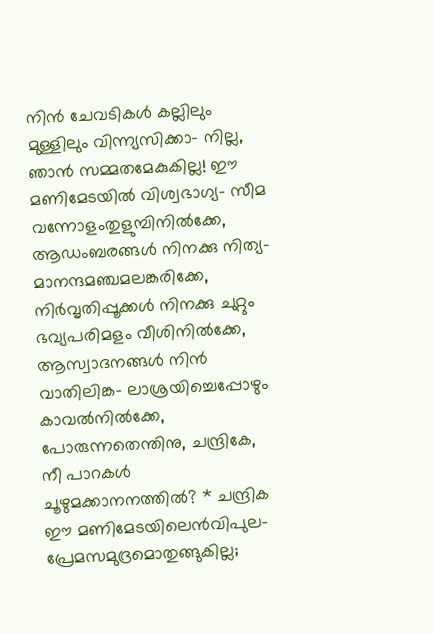നിന്‍ ചേവടികള്‍ കല്ലിലും മുള്ളിലും വിന്ന്യസിക്കാ- നില്ല, ഞാന്‍ സമ്മതമേകുകില്ല! ഈ മണിമേടയില്‍ വിശ്വഭാഗ്യ- സീമ വന്നോളംതുളുമ്പിനില്‍ക്കേ, ആഡംബരങ്ങള്‍ നിനക്കു നിത്യ- മാനന്ദമഞ്ചമലങ്കരിക്കേ, നിര്‍വൃതിപ്പൂക്കള്‍ നിനക്കു ചുറ്റും ഭവ്യപരിമളം വീശിനില്‍ക്കേ, ആസ്വാദനങ്ങള്‍ നിന്‍ വാതിലിങ്ക- ലാശ്രയിച്ചെപ്പോഴും കാവല്‍നില്‍ക്കേ, പോരുന്നതെന്തിനു, ചന്ദ്രികേ, നീ പാറകള്‍ ചൂഴുമക്കാനനത്തില്‍? * ചന്ദ്രിക ഈ മണിമേടയിലെന്‍‌വിപുല- പ്രേമസമുദ്രമൊതുങ്ങുകില്ല;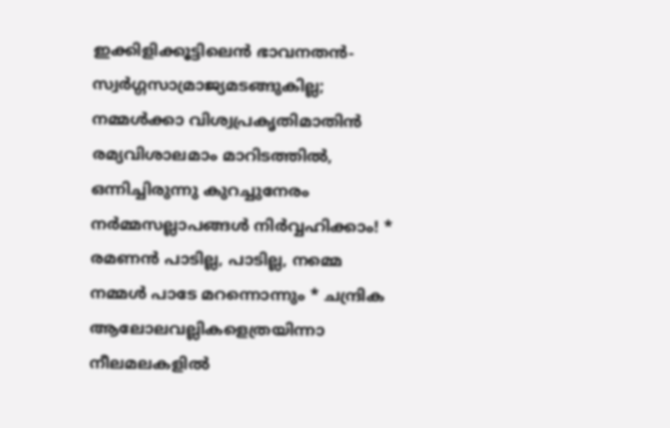ഇക്കിളിക്കൂട്ടിലെന്‍ ഭാവനതന്‍- സ്വര്‍ഗ്ഗസാമ്രാജ്യമടങ്ങുകില്ല; നമ്മള്‍ക്കാ വിശ്വപ്രകൃതിമാതിന്‍ രമ്യവിശാലമാം മാറിടത്തില്‍, ഒന്നിച്ചിരുന്നു കുറച്ചുനേരം നര്‍മ്മസല്ലാപങ്ങള്‍ നിര്‍വ്വഹിക്കാം! * രമണന്‍ പാടില്ല, പാടില്ല, നമ്മെ നമ്മള്‍ പാടേ മറന്നൊന്നും * ചന്ദ്രിക ആലോലവല്ലികളെത്രയിന്നാ നീലമലകളില്‍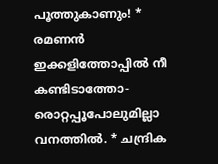പൂത്തുകാണും! * രമണന്‍ ഇക്കളിത്തോപ്പില്‍ നീ കണ്ടിടാത്തോ- രൊറ്റപ്പൂപോലുമില്ലാ വനത്തില്‍. * ചന്ദ്രിക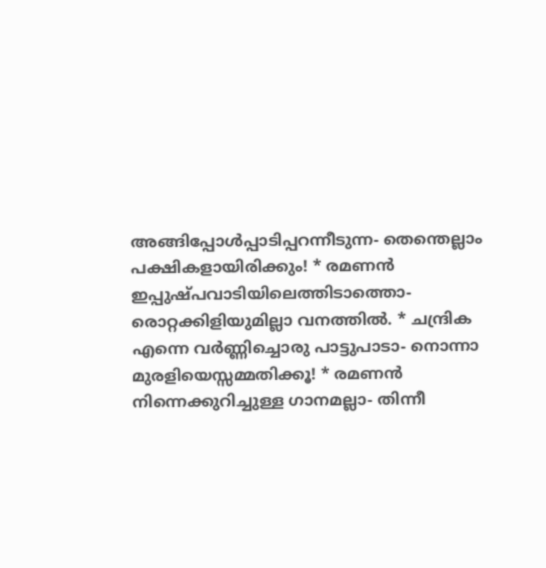അങ്ങിപ്പോള്‍പ്പാടിപ്പറന്നീടുന്ന- തെന്തെല്ലാം പക്ഷികളായിരിക്കും! * രമണന്‍ ഇപ്പുഷ്പവാടിയിലെത്തിടാത്തൊ- രൊറ്റക്കിളിയുമില്ലാ വനത്തില്‍. * ചന്ദ്രിക എന്നെ വര്‍ണ്ണിച്ചൊരു പാട്ടുപാടാ- നൊന്നാ മുരളിയെസ്സമ്മതിക്കൂ! * രമണന്‍ നിന്നെക്കുറിച്ചുള്ള ഗാനമല്ലാ- തിന്നീ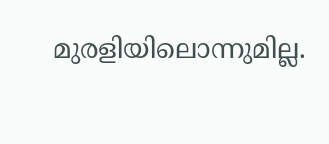മുരളിയിലൊന്നുമില്ല.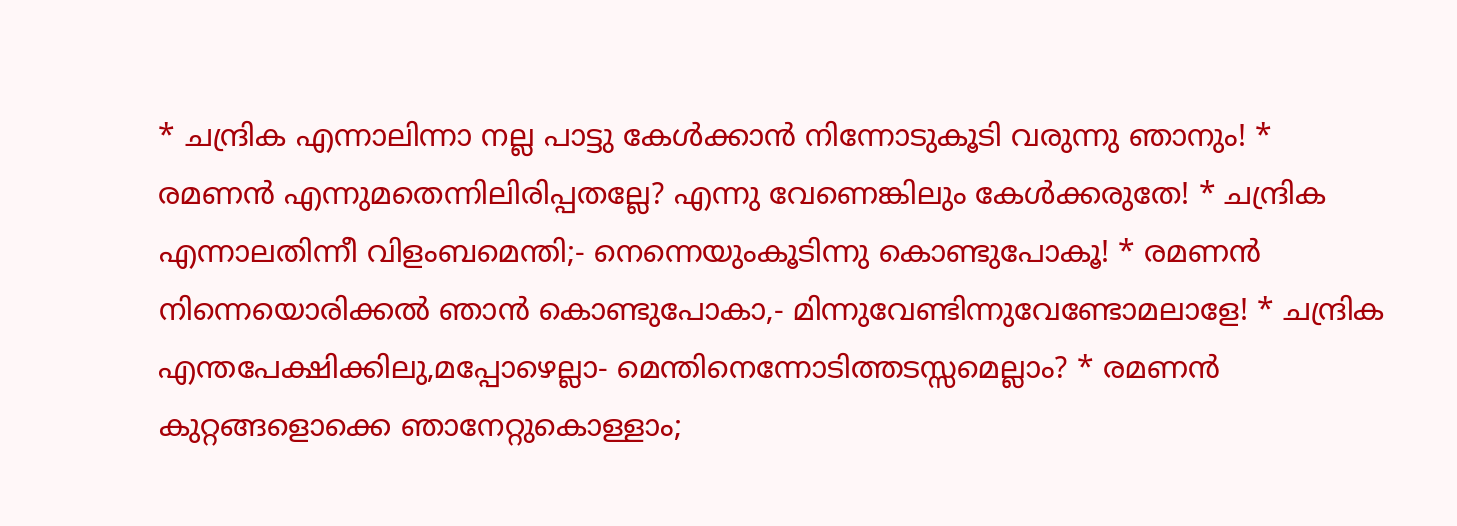* ചന്ദ്രിക എന്നാലിന്നാ നല്ല പാട്ടു കേള്‍ക്കാന്‍ നിന്നോടുകൂടി വരുന്നു ഞാനും! * രമണന്‍ എന്നുമതെന്നിലിരിപ്പതല്ലേ? എന്നു വേണെങ്കിലും കേള്‍ക്കരുതേ! * ചന്ദ്രിക എന്നാലതിന്നീ വിളംബമെന്തി;- നെന്നെയുംകൂടിന്നു കൊണ്ടുപോകൂ! * രമണന്‍ നിന്നെയൊരിക്കല്‍ ഞാന്‍ കൊണ്ടുപോകാ,- മിന്നുവേണ്ടിന്നുവേണ്ടോമലാളേ! * ചന്ദ്രിക എന്തപേക്ഷിക്കിലു,മപ്പോഴെല്ലാ- മെന്തിനെന്നോടിത്തടസ്സമെല്ലാം? * രമണന്‍ കുറ്റങ്ങളൊക്കെ ഞാനേറ്റുകൊള്ളാം;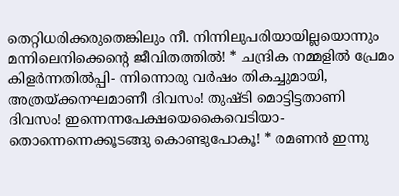തെറ്റിധരിക്കരുതെങ്കിലും നീ. നിന്നിലുപരിയായില്ലയൊന്നും മന്നിലെനിക്കെന്റെ ജീവിതത്തില്‍! * ചന്ദ്രിക നമ്മളില്‍ പ്രേമം കിളര്‍ന്നതില്‍പ്പി- ന്നിന്നൊരു വര്‍ഷം തികച്ചുമായി, അത്രയ്ക്കനഘമാണീ ദിവസം! തുഷ്ടി മൊട്ടിട്ടതാണി ദിവസം! ഇന്നെന്നപേക്ഷയെകൈവെടിയാ- തൊന്നെന്നെക്കൂടങ്ങു കൊണ്ടുപോകൂ! * രമണന്‍ ഇന്നു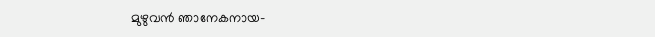മുഴുവന്‍ ഞാനേകനായ-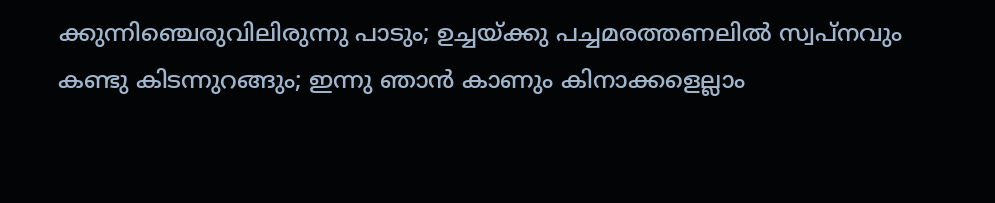ക്കുന്നിഞ്ചെരുവിലിരുന്നു പാടും; ഉച്ചയ്ക്കു പച്ചമരത്തണലില്‍ സ്വപ്നവും കണ്ടു കിടന്നുറങ്ങും; ഇന്നു ഞാന്‍ കാണും കിനാക്കളെല്ലാം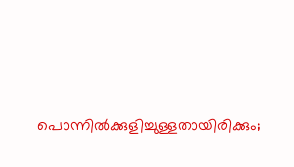പൊന്നില്‍ക്കുളിച്ചുള്ളതായിരിക്കും;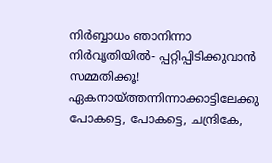നിര്‍ബ്ബാധം ഞാനിന്നാ നിര്‍വൃതിയില്‍- പ്പറ്റിപ്പിടിക്കുവാന്‍ സമ്മതിക്കൂ! ഏകനായ്ത്തന്നിന്നാക്കാട്ടിലേക്കു പോകട്ടെ, പോകട്ടെ, ചന്ദ്രികേ,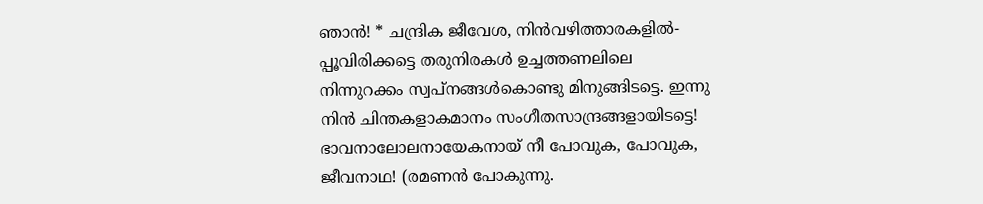ഞാന്‍! * ചന്ദ്രിക ജീവേശ, നിന്‍‌വഴിത്താരകളില്‍- പ്പൂവിരിക്കട്ടെ തരുനിരകള്‍ ഉച്ചത്തണലിലെ നിന്നുറക്കം സ്വപ്നങ്ങള്‍കൊണ്ടു മിനുങ്ങിടട്ടെ. ഇന്നു നിന്‍ ചിന്തകളാകമാനം സംഗീതസാന്ദ്രങ്ങളായിടട്ടെ! ഭാവനാലോലനായേകനായ് നീ പോവുക, പോവുക, ജീവനാഥ! (രമണന്‍ പോകുന്നു.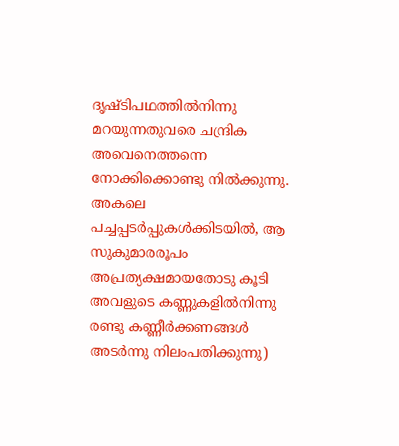ദൃഷ്ടിപഥത്തില്‍നിന്നു മറയുന്നതുവരെ ചന്ദ്രിക അവെനെത്തന്നെ നോക്കിക്കൊണ്ടു നില്‍ക്കുന്നു. അകലെ പച്ചപ്പടര്‍പ്പുകള്‍ക്കിടയില്‍, ആ സുകുമാരരൂപം അപ്രത്യക്ഷമായതോടു കൂടി അവളുടെ കണ്ണുകളില്‍നിന്നു രണ്ടു കണ്ണീര്‍ക്കണങ്ങള്‍ അടര്‍ന്നു നിലം‌പതിക്കുന്നു)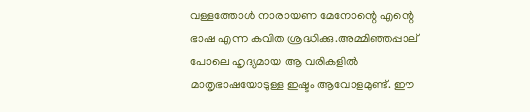വള്ളത്തോൾ നാരായണ മേനോന്റെ എന്റെ ഭാഷ എന്ന കവിത ശ്രദ്ധിക്കു.അമ്മിഞ്ഞപ്പാല് പോലെ ഹൃദ്യമായ ആ വരികളിൽ മാതൃഭാഷയോടുള്ള ഇഷ്ടം ആവോളമുണ്ട്. ഈ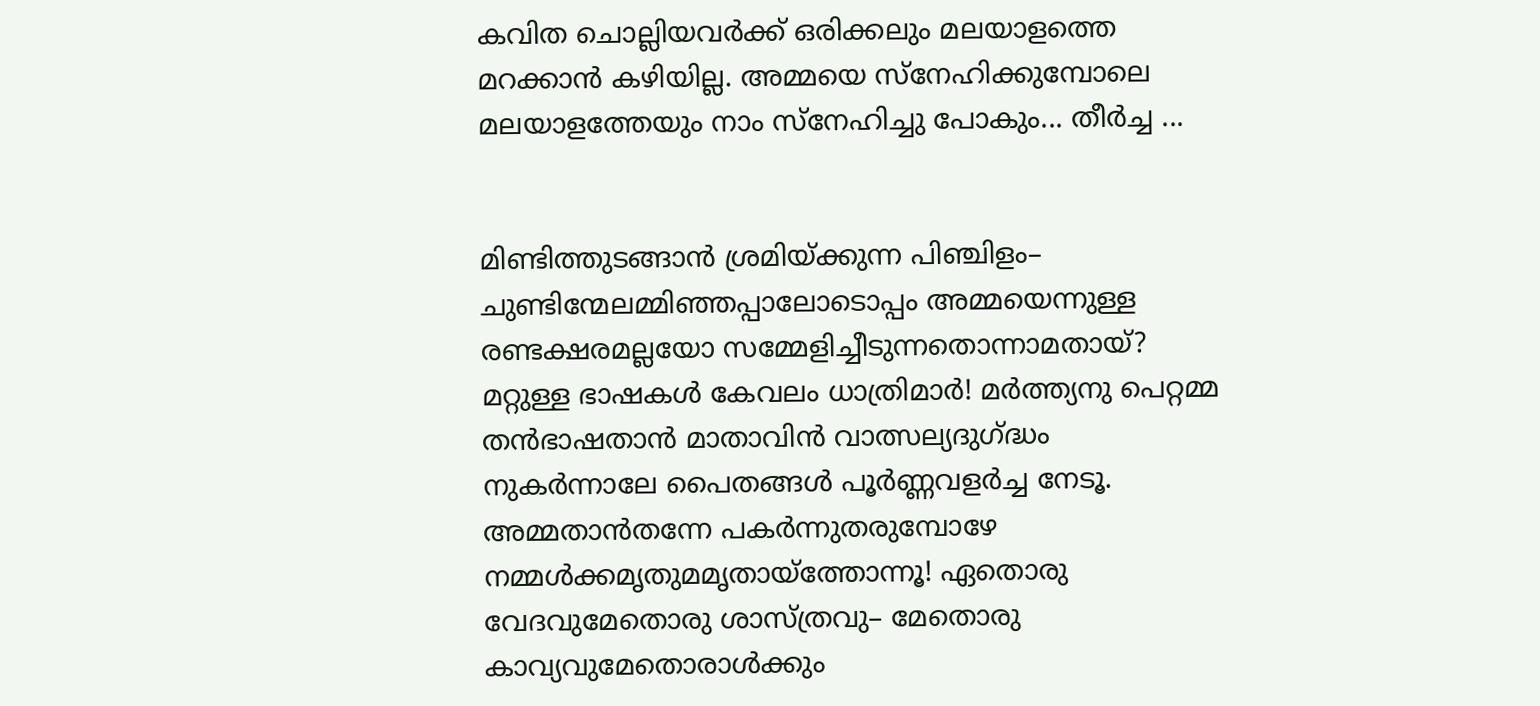കവിത ചൊല്ലിയവർക്ക് ഒരിക്കലും മലയാളത്തെ മറക്കാൻ കഴിയില്ല. അമ്മയെ സ്നേഹിക്കുമ്പോലെ മലയാളത്തേയും നാം സ്നേഹിച്ചു പോകും... തീർച്ച ...


മിണ്ടിത്തുടങ്ങാന്‍ ശ്രമിയ്ക്കുന്ന പിഞ്ചിളം– ചുണ്ടിന്മേലമ്മിഞ്ഞപ്പാലോടൊപ്പം അമ്മയെന്നുള്ള രണ്ടക്ഷരമല്ലയോ സമ്മേളിച്ചീടുന്നതൊന്നാമതായ്? മറ്റുള്ള ഭാഷകള്‍ കേവലം ധാത്രിമാര്‍! മര്‍ത്ത്യനു പെറ്റമ്മ തന്‍ഭാഷതാന്‍ മാതാവിന്‍ വാത്സല്യദുഗ്ദ്ധം നുകര്‍ന്നാലേ പൈതങ്ങള്‍ പൂര്‍ണ്ണവളര്‍ച്ച നേടൂ. അമ്മതാന്‍തന്നേ പകര്‍ന്നുതരുമ്പോഴേ നമ്മള്‍ക്കമൃതുമമൃതായ്‌ത്തോന്നൂ! ഏതൊരു വേദവുമേതൊരു ശാസ്ത്രവു– മേതൊരു കാവ്യവുമേതൊരാള്‍ക്കും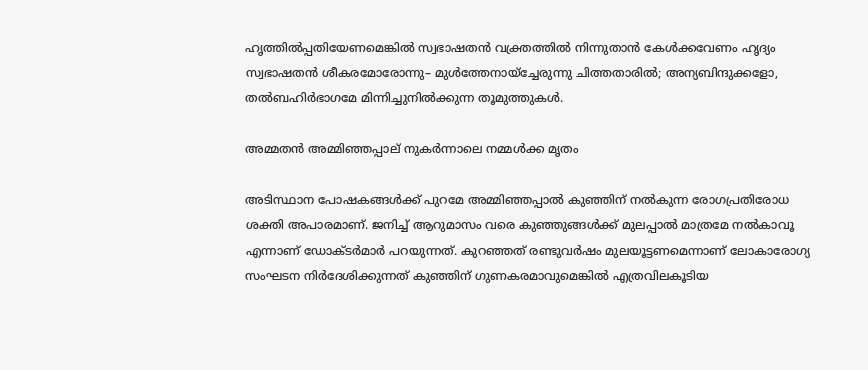ഹൃത്തില്‍പ്പതിയേണമെങ്കില്‍ സ്വഭാഷതന്‍ വക്ത്രത്തില്‍ നിന്നുതാന്‍ കേള്‍ക്കവേണം ഹൃദ്യം സ്വഭാഷതന്‍ ശീകരമോരോന്നു– മുള്‍ത്തേനായ്‌ച്ചേരുന്നു ചിത്തതാരില്‍; അന്യബിന്ദുക്കളോ, തല്‍ബഹിര്‍ഭാഗമേ മിന്നിച്ചുനില്‍ക്കുന്ന തൂമുത്തുകള്‍.

അമ്മതൻ അമ്മിഞ്ഞപ്പാല് നുകർന്നാലെ നമ്മൾക്ക മൃതം

അടിസ്ഥാന പോഷകങ്ങള്‍ക്ക് പുറമേ അമ്മിഞ്ഞപ്പാല്‍ കുഞ്ഞിന് നല്‍കുന്ന രോഗപ്രതിരോധ ശക്തി അപാരമാണ്. ജനിച്ച് ആറുമാസം വരെ കുഞ്ഞുങ്ങള്‍ക്ക് മുലപ്പാല്‍ മാത്രമേ നല്‍കാവൂ എന്നാണ് ഡോക്ടര്‍മാര്‍ പറയുന്നത്. കുറഞ്ഞത് രണ്ടുവര്‍ഷം മുലയൂട്ടണമെന്നാണ് ലോകാരോഗ്യ സംഘടന നിര്‍ദേശിക്കുന്നത് കുഞ്ഞിന് ഗുണകരമാവുമെങ്കില്‍ എത്രവിലകൂടിയ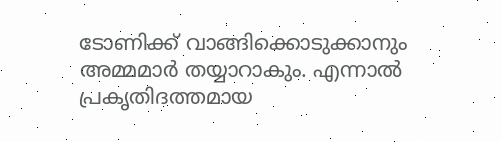ടോണിക്ക് വാങ്ങിക്കൊടുക്കാനും അമ്മമാര്‍ തയ്യാറാകും. എന്നാല്‍ പ്രകൃതിദത്തമായ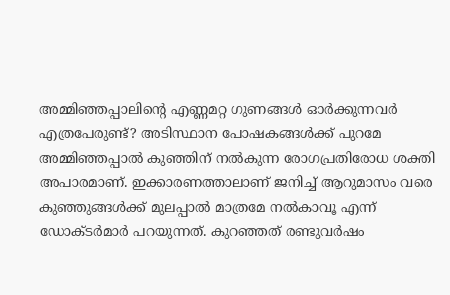അമ്മിഞ്ഞപ്പാലിന്റെ എണ്ണമറ്റ ഗുണങ്ങള്‍ ഓര്‍ക്കുന്നവര്‍ എത്രപേരുണ്ട്? അടിസ്ഥാന പോഷകങ്ങള്‍ക്ക് പുറമേ അമ്മിഞ്ഞപ്പാല്‍ കുഞ്ഞിന് നല്‍കുന്ന രോഗപ്രതിരോധ ശക്തി അപാരമാണ്. ഇക്കാരണത്താലാണ് ജനിച്ച് ആറുമാസം വരെ കുഞ്ഞുങ്ങള്‍ക്ക് മുലപ്പാല്‍ മാത്രമേ നല്‍കാവൂ എന്ന് ഡോക്ടര്‍മാര്‍ പറയുന്നത്. കുറഞ്ഞത് രണ്ടുവര്‍ഷം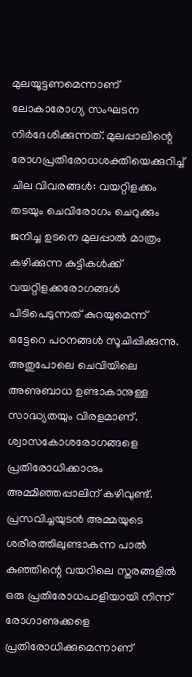മുലയൂട്ടണമെന്നാണ് ലോകാരോഗ്യ സംഘടന നിര്‍ദേശിക്കുന്നത്. മുലപ്പാലിന്റെ രോഗപ്രതിരോധശക്തിയെക്കുറിച്ച് ചില വിവരങ്ങള്‍: വയറ്റിളക്കം തടയും ചെവിരോഗം ചെറുക്കും ജനിച്ച ഉടനെ മുലപ്പാല്‍ മാത്രം കഴിക്കുന്ന കുട്ടികള്‍ക്ക് വയറ്റിളക്കരോഗങ്ങള്‍ പിടിപെടുന്നത് കുറയുമെന്ന് ഒട്ടേറെ പഠനങ്ങള്‍ സൂചിപ്പിക്കുന്നു. അതുപോലെ ചെവിയിലെ അണുബാധ ഉണ്ടാകാനുള്ള സാദ്ധ്യതയും വിരളമാണ്. ശ്വാസകോശരോഗങ്ങളെ പ്രതിരോധിക്കാനും അമ്മിഞ്ഞപ്പാലിന് കഴിവുണ്ട്. പ്രസവിച്ചയുടന്‍ അമ്മയുടെ ശരീരത്തിലുണ്ടാകുന്ന പാല്‍ കുഞ്ഞിന്റെ വയറിലെ സ്തരങ്ങളില്‍ ഒരു പ്രതിരോധപാളിയായി നിന്ന് രോഗാണുക്കളെ പ്രതിരോധിക്കുമെന്നാണ്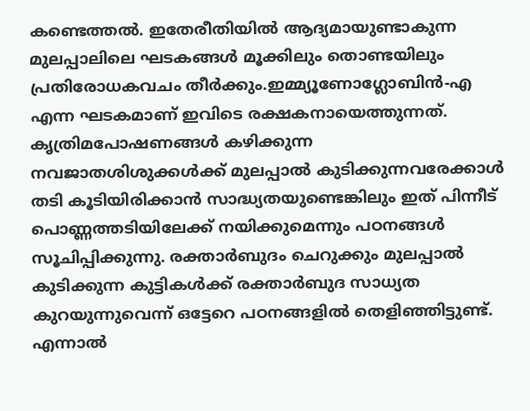കണ്ടെത്തല്‍. ഇതേരീതിയില്‍ ആദ്യമായുണ്ടാകുന്ന മുലപ്പാലിലെ ഘടകങ്ങള്‍ മൂക്കിലും തൊണ്ടയിലും പ്രതിരോധകവചം തീര്‍ക്കും.ഇമ്മ്യൂണോഗ്ലോബിന്‍-എ എന്ന ഘടകമാണ് ഇവിടെ രക്ഷകനായെത്തുന്നത്. കൃത്രിമപോഷണങ്ങള്‍ കഴിക്കുന്ന നവജാതശിശുക്കള്‍ക്ക് മുലപ്പാല്‍ കുടിക്കുന്നവരേക്കാള്‍ തടി കൂടിയിരിക്കാന്‍ സാദ്ധ്യതയുണ്ടെങ്കിലും ഇത് പിന്നീട് പൊണ്ണത്തടിയിലേക്ക് നയിക്കുമെന്നും പഠനങ്ങള്‍ സൂചിപ്പിക്കുന്നു. രക്താര്‍ബുദം ചെറുക്കും മുലപ്പാല്‍ കുടിക്കുന്ന കുട്ടികള്‍ക്ക് രക്താര്‍ബുദ സാധ്യത കുറയുന്നുവെന്ന് ഒട്ടേറെ പഠനങ്ങളില്‍ തെളിഞ്ഞിട്ടുണ്ട്. എന്നാല്‍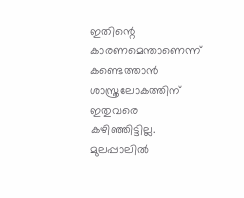ഇതിന്റെ കാരണമെന്താണെന്ന് കണ്ടെത്താന്‍ ശാസ്ത്രലോകത്തിന് ഇതുവരെ കഴിഞ്ഞിട്ടില്ല. മുലപ്പാലില്‍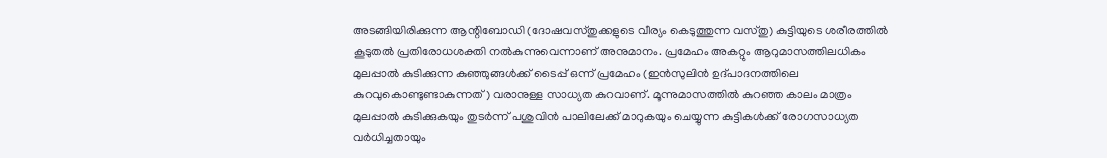അടങ്ങിയിരിക്കുന്ന ആന്റിബോഡി (ദോഷവസ്തുക്കളുടെ വീര്യം കെടുത്തുന്ന വസ്തു) കുട്ടിയുടെ ശരീരത്തില്‍ കൂടുതല്‍ പ്രതിരോധശക്തി നല്‍കുന്നുവെന്നാണ് അനുമാനം. പ്രമേഹം അകറ്റും ആറുമാസത്തിലധികം മുലപ്പാല്‍ കുടിക്കുന്ന കുഞ്ഞുങ്ങള്‍ക്ക് ടൈപ്പ് ഒന്ന് പ്രമേഹം (ഇന്‍സുലിന്‍ ഉദ്പാദനത്തിലെ കുറവുകൊണ്ടുണ്ടാകുന്നത്) വരാനുള്ള സാധ്യത കുറവാണ്. മൂന്നുമാസത്തില്‍ കുറഞ്ഞ കാലം മാത്രം മുലപ്പാല്‍ കുടിക്കുകയും തുടര്‍ന്ന് പശുവിന്‍ പാലിലേക്ക് മാറുകയും ചെയ്യുന്ന കുട്ടികള്‍ക്ക് രോഗസാധ്യത വര്‍ധിച്ചതായും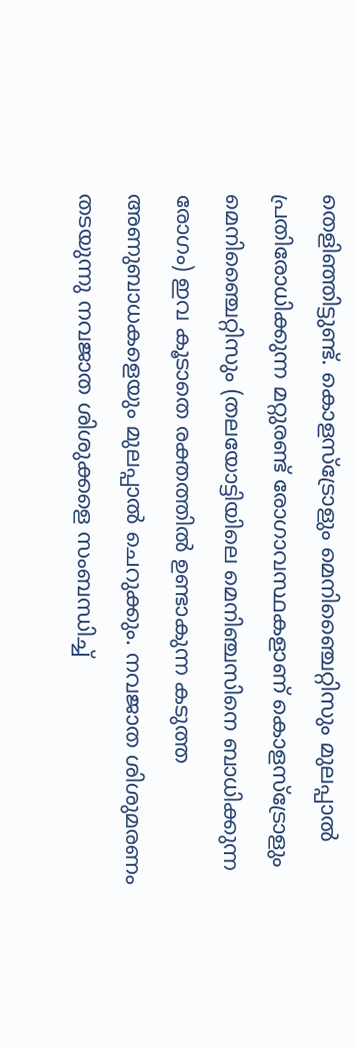തെളിഞ്ഞിട്ടുണ്ട്. കൊളസ്‌ട്രോളും മെനിഞ്ചൈറ്റിസും മുലപ്പാല്‍ പ്രതിരോധിക്കുന്ന മറ്റുരണ്ട് രോഗാവസ്ഥകളാണ് കൊളസ്‌ട്രോളും മെനിഞ്ചൈറ്റിസും (തലയോട്ടിയിലെ മെനിഞ്ചസിനെ ബാധിക്കുന്ന രോഗം) ഇവ കൂടാതെ രക്തത്തില്‍ ഉണ്ടാകുന്ന കടുത്ത അണുബാധകളെയും മുലപ്പാല്‍ ചെറുക്കും. നവജാത ശിശുമരണം തടയുന്നു നവജാത ശിശുക്കളെ സംബന്ധിച്ച്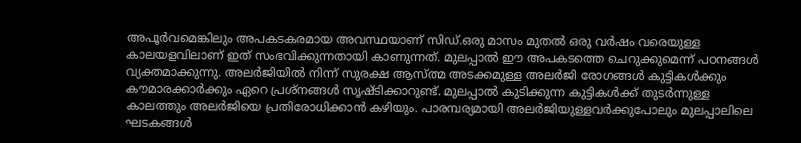അപൂര്‍വമെങ്കിലും അപകടകരമായ അവസ്ഥയാണ് സിഡ്‌.ഒരു മാസം മുതല്‍ ഒരു വര്‍ഷം വരെയുള്ള കാലയളവിലാണ് ഇത് സംഭവിക്കുന്നതായി കാണുന്നത്. മുലപ്പാല്‍ ഈ അപകടത്തെ ചെറുക്കുമെന്ന് പഠനങ്ങള്‍ വ്യക്തമാക്കുന്നു. അലര്‍ജിയില്‍ നിന്ന് സുരക്ഷ ആസ്ത്മ അടക്കമുള്ള അലര്‍ജി രോഗങ്ങള്‍ കുട്ടികള്‍ക്കും കൗമാരക്കാര്‍ക്കും ഏറെ പ്രശ്‌നങ്ങള്‍ സൃഷ്ടിക്കാറുണ്ട്. മുലപ്പാല്‍ കുടിക്കുന്ന കുട്ടികള്‍ക്ക് തുടര്‍ന്നുള്ള കാലത്തും അലര്‍ജിയെ പ്രതിരോധിക്കാന്‍ കഴിയും. പാരമ്പര്യമായി അലര്‍ജിയുള്ളവര്‍ക്കുപോലും മുലപ്പാലിലെ ഘടകങ്ങള്‍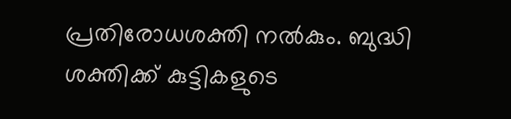പ്രതിരോധശക്തി നല്‍കും. ബുദ്ധി ശക്തിക്ക് കുട്ടികളുടെ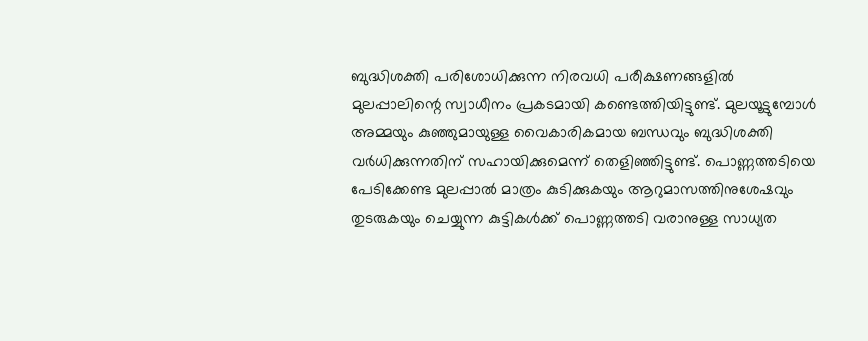ബുദ്ധിശക്തി പരിശോധിക്കുന്ന നിരവധി പരീക്ഷണങ്ങളില്‍ മുലപ്പാലിന്റെ സ്വാധീനം പ്രകടമായി കണ്ടെത്തിയിട്ടുണ്ട്. മുലയൂട്ടുമ്പോള്‍ അമ്മയും കുഞ്ഞുമായുള്ള വൈകാരികമായ ബന്ധവും ബുദ്ധിശക്തി വര്‍ധിക്കുന്നതിന് സഹായിക്കുമെന്ന് തെളിഞ്ഞിട്ടുണ്ട്. പൊണ്ണത്തടിയെ പേടിക്കേണ്ട മുലപ്പാല്‍ മാത്രം കുടിക്കുകയും ആറുമാസത്തിനുശേഷവും തുടരുകയും ചെയ്യുന്ന കുട്ടികള്‍ക്ക് പൊണ്ണത്തടി വരാനുള്ള സാധ്യത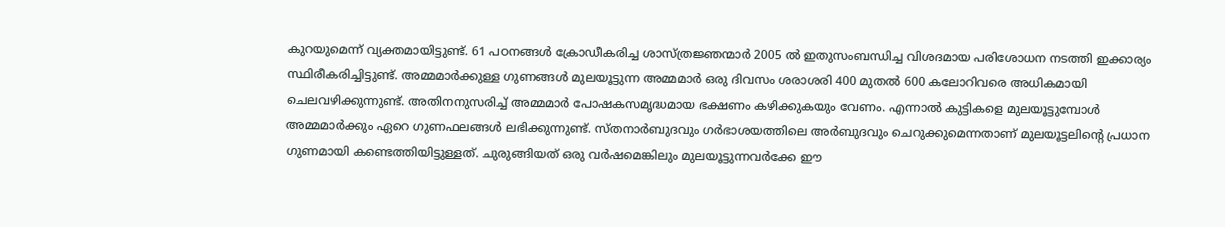കുറയുമെന്ന് വ്യക്തമായിട്ടുണ്ട്. 61 പഠനങ്ങള്‍ ക്രോഡീകരിച്ച ശാസ്ത്രജ്ഞന്മാര്‍ 2005 ല്‍ ഇതുസംബന്ധിച്ച വിശദമായ പരിശോധന നടത്തി ഇക്കാര്യം സ്ഥിരീകരിച്ചിട്ടുണ്ട്. അമ്മമാര്‍ക്കുള്ള ഗുണങ്ങള്‍ മുലയൂട്ടുന്ന അമ്മമാര്‍ ഒരു ദിവസം ശരാശരി 400 മുതല്‍ 600 കലോറിവരെ അധികമായി ചെലവഴിക്കുന്നുണ്ട്. അതിനനുസരിച്ച് അമ്മമാര്‍ പോഷകസമൃദ്ധമായ ഭക്ഷണം കഴിക്കുകയും വേണം. എന്നാല്‍ കുട്ടികളെ മുലയൂട്ടുമ്പോള്‍ അമ്മമാര്‍ക്കും ഏറെ ഗുണഫലങ്ങള്‍ ലഭിക്കുന്നുണ്ട്. സ്തനാര്‍ബുദവും ഗര്‍ഭാശയത്തിലെ അര്‍ബുദവും ചെറുക്കുമെന്നതാണ് മുലയൂട്ടലിന്റെ പ്രധാന ഗുണമായി കണ്ടെത്തിയിട്ടുള്ളത്. ചുരുങ്ങിയത് ഒരു വര്‍ഷമെങ്കിലും മുലയൂട്ടുന്നവര്‍ക്കേ ഈ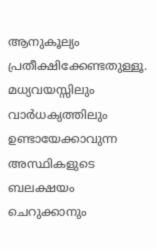ആനുകൂല്യം പ്രതീക്ഷിക്കേണ്ടതുള്ളൂ. മധ്യവയസ്സിലും വാര്‍ധക്യത്തിലും ഉണ്ടായേക്കാവുന്ന അസ്ഥികളുടെ ബലക്ഷയം ചെറുക്കാനും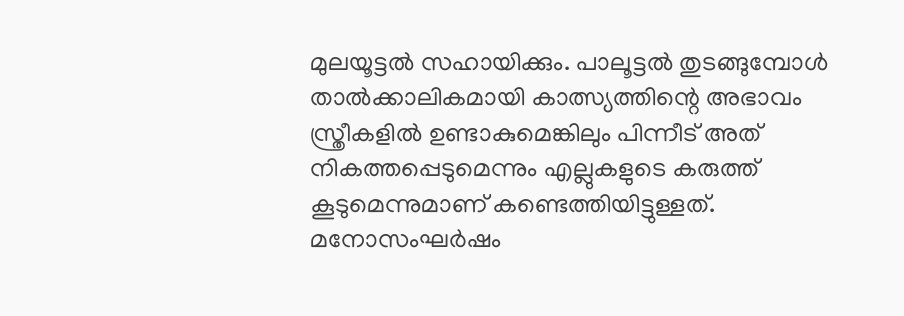മുലയൂട്ടല്‍ സഹായിക്കും. പാലൂട്ടല്‍ തുടങ്ങുമ്പോള്‍ താല്‍ക്കാലികമായി കാത്സ്യത്തിന്റെ അഭാവം സ്ത്രീകളില്‍ ഉണ്ടാകുമെങ്കിലും പിന്നീട് അത് നികത്തപ്പെടുമെന്നും എല്ലുകളുടെ കരുത്ത് കൂടുമെന്നുമാണ് കണ്ടെത്തിയിട്ടുള്ളത്. മനോസംഘര്‍ഷം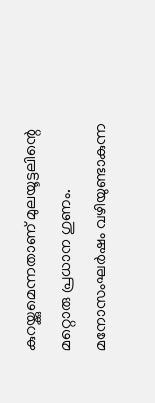കുറയ്ക്കുമെന്നതാണ് മുലയൂട്ടലിന്റെ മറ്റൊരു പ്രധാന ഗുണം. മനോസംഘര്‍ഷം വഴിയുണ്ടാകുന്ന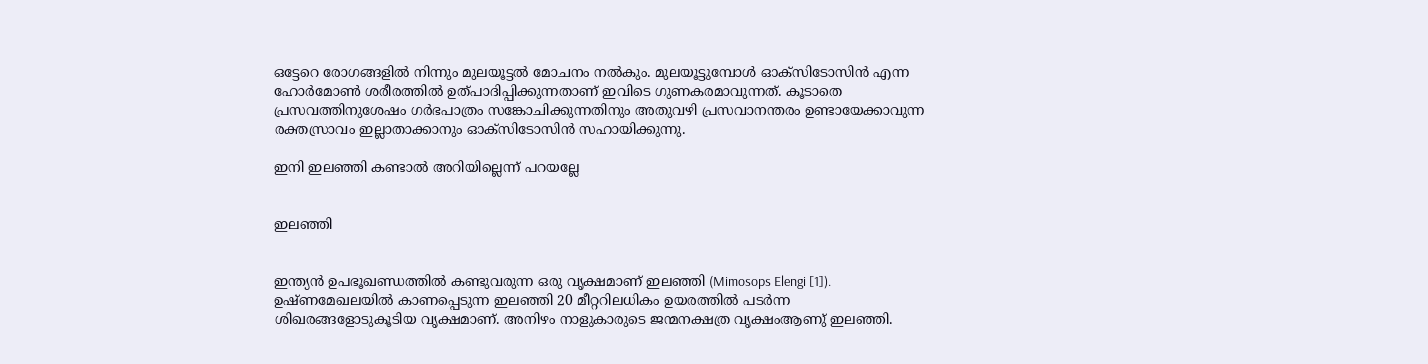ഒട്ടേറെ രോഗങ്ങളില്‍ നിന്നും മുലയൂട്ടല്‍ മോചനം നല്‍കും. മുലയൂട്ടുമ്പോള്‍ ഓക്‌സിടോസിന്‍ എന്ന ഹോര്‍മോണ്‍ ശരീരത്തില്‍ ഉത്പാദിപ്പിക്കുന്നതാണ് ഇവിടെ ഗുണകരമാവുന്നത്. കൂടാതെ പ്രസവത്തിനുശേഷം ഗര്‍ഭപാത്രം സങ്കോചിക്കുന്നതിനും അതുവഴി പ്രസവാനന്തരം ഉണ്ടായേക്കാവുന്ന രക്തസ്രാവം ഇല്ലാതാക്കാനും ഓക്‌സിടോസിന്‍ സഹായിക്കുന്നു.

ഇനി ഇലഞ്ഞി കണ്ടാൽ അറിയില്ലെന്ന് പറയല്ലേ


ഇലഞ്ഞി


ഇന്ത്യൻ ഉപഭൂഖണ്ഡത്തിൽ കണ്ടുവരുന്ന ഒരു വൃക്ഷമാണ്‌ ഇലഞ്ഞി (Mimosops Elengi [1]). ഉഷ്ണമേഖലയിൽ കാണപ്പെടുന്ന ഇലഞ്ഞി 20 മീറ്ററിലധികം ഉയരത്തിൽ പടർന്ന ശിഖരങ്ങളോടുകൂടിയ വൃക്ഷമാണ്. അനിഴം നാളുകാരുടെ ജന്മനക്ഷത്ര വൃക്ഷംആണു് ഇലഞ്ഞി.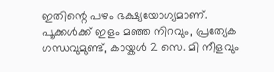ഇതിന്റെ പഴം ഭക്ഷ്യയോഗ്യമാണ്. പൂക്കൾക്ക് ഇളം മഞ്ഞ നിറവും, പ്രത്യേക ഗന്ധവുമുണ്ട്, കായ്കൾ 2 സെ. മി നീളവും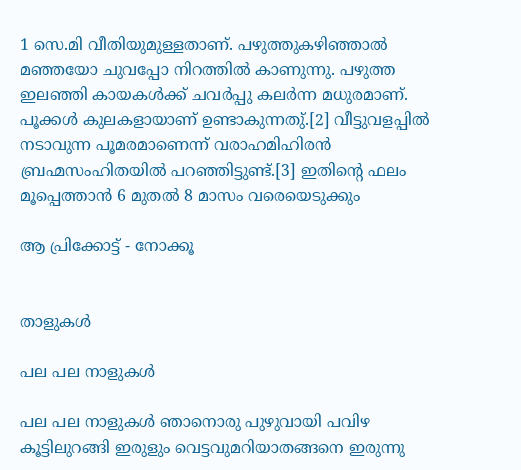1 സെ.മി വീതിയുമുള്ളതാണ്. പഴുത്തുകഴിഞ്ഞാൽ മഞ്ഞയോ ചുവപ്പോ നിറത്തിൽ കാണുന്നു. പഴുത്ത ഇലഞ്ഞി കായകൾക്ക് ചവർപ്പു കലർന്ന മധുരമാണ്. പൂക്കൾ കുലകളായാണ്‌ ഉണ്ടാകുന്നതു്.[2] വീട്ടുവളപ്പിൽ നടാവുന്ന പൂമരമാണെന്ന് വരാഹമിഹിരൻ ബ്രഹ്മസംഹിതയിൽ പറഞ്ഞിട്ടുണ്ട്.[3] ഇതിന്റെ ഫലം മൂപ്പെത്താൻ 6 മുതൽ 8 മാസം വരെയെടുക്കും

ആ പ്രിക്കോട്ട് - നോക്കൂ


താളുകൾ

പല പല നാളുകൾ

പല പല നാളുകൾ ഞാനൊരു പുഴുവായി പവിഴ കൂട്ടിലുറങ്ങി ഇരുളും വെട്ടവുമറിയാതങ്ങനെ ഇരുന്നു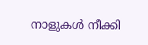നാളുകൾ നീക്കി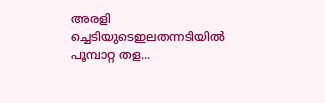അരളി ച്ചെടിയുടെഇലതന്നടിയിൽ പൂമ്പാറ്റ തള...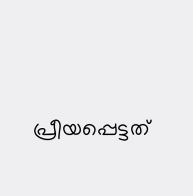പ്രീയപ്പെട്ടത്